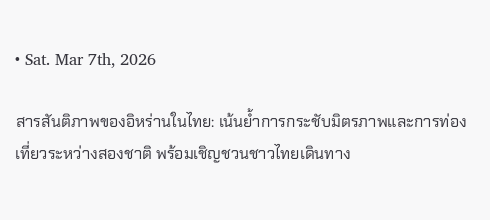• Sat. Mar 7th, 2026

สารสันติภาพของอิหร่านในไทย: เน้นย้ำการกระชับมิตรภาพและการท่องเที่ยวระหว่างสองชาติ พร้อมเชิญชวนชาวไทยเดินทาง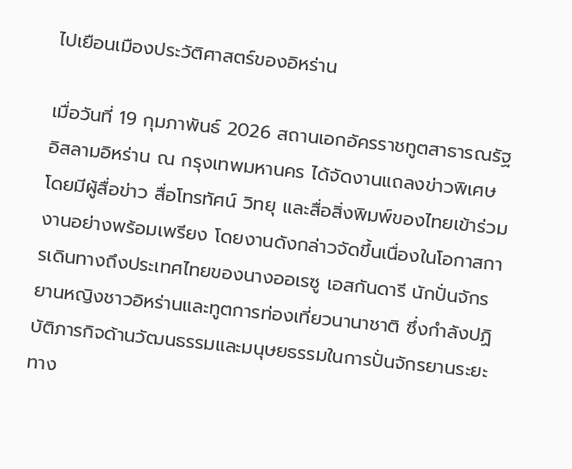ไปเยือนเมืองประวัติศาสตร์ของอิหร่าน

เมื่อวันที่ 19 กุมภาพันธ์ 2026 สถานเอกอัครราชทูตสาธารณรัฐอิสลามอิหร่าน ณ กรุงเทพมหานคร ได้จัดงานแถลงข่าวพิเศษโดยมีผู้สื่อข่าว สื่อโทรทัศน์ วิทยุ และสื่อสิ่งพิมพ์ของไทยเข้าร่วมงานอย่างพร้อมเพรียง โดยงานดังกล่าวจัดขึ้นเนื่องในโอกาสการเดินทางถึงประเทศไทยของนางออเรซู เอสกันดารี นักปั่นจักรยานหญิงชาวอิหร่านและทูตการท่องเที่ยวนานาชาติ ซึ่งกำลังปฏิบัติภารกิจด้านวัฒนธรรมและมนุษยธรรมในการปั่นจักรยานระยะทาง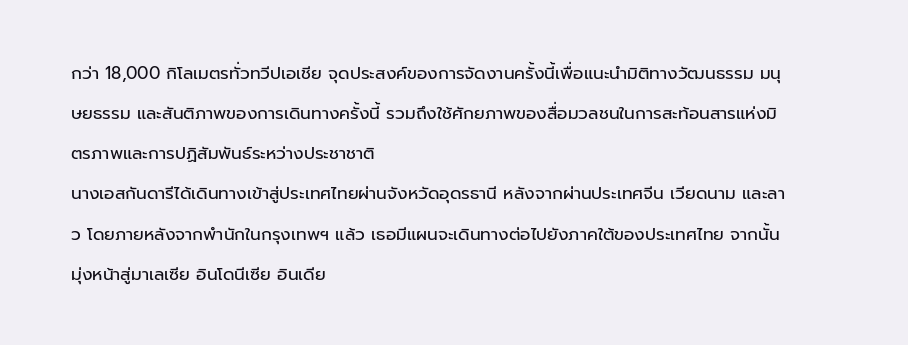กว่า 18,000 กิโลเมตรทั่วทวีปเอเชีย จุดประสงค์ของการจัดงานครั้งนี้เพื่อแนะนำมิติทางวัฒนธรรม มนุษยธรรม และสันติภาพของการเดินทางครั้งนี้ รวมถึงใช้ศักยภาพของสื่อมวลชนในการสะท้อนสารแห่งมิตรภาพและการปฏิสัมพันธ์ระหว่างประชาชาติ
นางเอสกันดารีได้เดินทางเข้าสู่ประเทศไทยผ่านจังหวัดอุดรธานี หลังจากผ่านประเทศจีน เวียดนาม และลาว โดยภายหลังจากพำนักในกรุงเทพฯ แล้ว เธอมีแผนจะเดินทางต่อไปยังภาคใต้ของประเทศไทย จากนั้นมุ่งหน้าสู่มาเลเซีย อินโดนีเซีย อินเดีย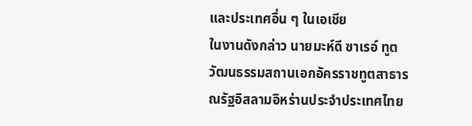และประเทศอื่น ๆ ในเอเชีย
ในงานดังกล่าว นายมะห์ดี ซาเรอ์ ทูตวัฒนธรรมสถานเอกอัครราชทูตสาธารณรัฐอิสลามอิหร่านประจำประเทศไทย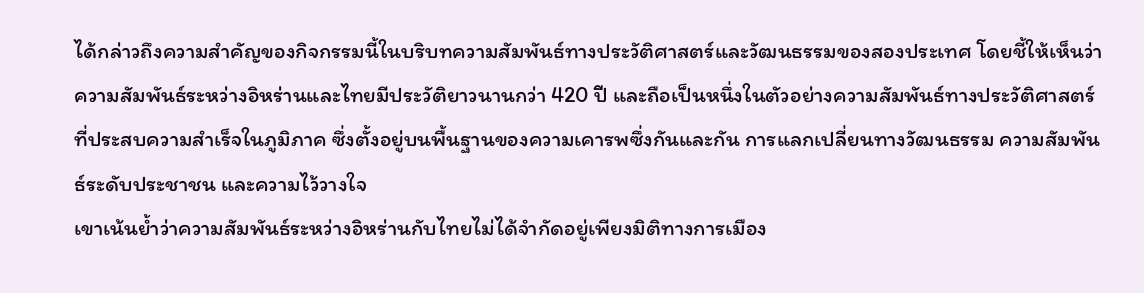ได้กล่าวถึงความสำคัญของกิจกรรมนี้ในบริบทความสัมพันธ์ทางประวัติศาสตร์และวัฒนธรรมของสองประเทศ โดยชี้ให้เห็นว่าความสัมพันธ์ระหว่างอิหร่านและไทยมีประวัติยาวนานกว่า 420 ปี และถือเป็นหนึ่งในตัวอย่างความสัมพันธ์ทางประวัติศาสตร์ที่ประสบความสำเร็จในภูมิภาค ซึ่งตั้งอยู่บนพื้นฐานของความเคารพซึ่งกันและกัน การแลกเปลี่ยนทางวัฒนธรรม ความสัมพันธ์ระดับประชาชน และความไว้วางใจ
เขาเน้นย้ำว่าความสัมพันธ์ระหว่างอิหร่านกับไทยไม่ได้จำกัดอยู่เพียงมิติทางการเมือง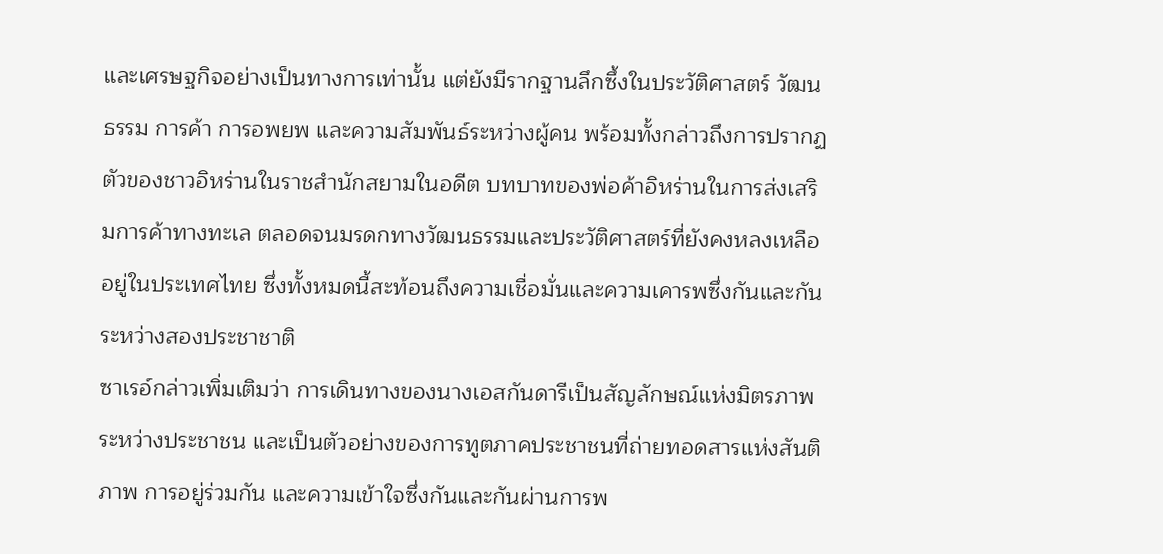และเศรษฐกิจอย่างเป็นทางการเท่านั้น แต่ยังมีรากฐานลึกซึ้งในประวัติศาสตร์ วัฒนธรรม การค้า การอพยพ และความสัมพันธ์ระหว่างผู้คน พร้อมทั้งกล่าวถึงการปรากฏตัวของชาวอิหร่านในราชสำนักสยามในอดีต บทบาทของพ่อค้าอิหร่านในการส่งเสริมการค้าทางทะเล ตลอดจนมรดกทางวัฒนธรรมและประวัติศาสตร์ที่ยังคงหลงเหลืออยู่ในประเทศไทย ซึ่งทั้งหมดนี้สะท้อนถึงความเชื่อมั่นและความเคารพซึ่งกันและกันระหว่างสองประชาชาติ
ซาเรอ์กล่าวเพิ่มเติมว่า การเดินทางของนางเอสกันดารีเป็นสัญลักษณ์แห่งมิตรภาพระหว่างประชาชน และเป็นตัวอย่างของการทูตภาคประชาชนที่ถ่ายทอดสารแห่งสันติภาพ การอยู่ร่วมกัน และความเข้าใจซึ่งกันและกันผ่านการพ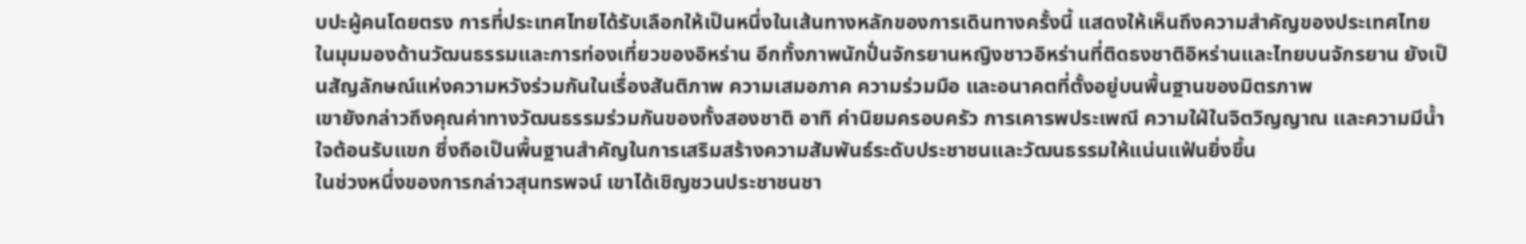บปะผู้คนโดยตรง การที่ประเทศไทยได้รับเลือกให้เป็นหนึ่งในเส้นทางหลักของการเดินทางครั้งนี้ แสดงให้เห็นถึงความสำคัญของประเทศไทยในมุมมองด้านวัฒนธรรมและการท่องเที่ยวของอิหร่าน อีกทั้งภาพนักปั่นจักรยานหญิงชาวอิหร่านที่ติดธงชาติอิหร่านและไทยบนจักรยาน ยังเป็นสัญลักษณ์แห่งความหวังร่วมกันในเรื่องสันติภาพ ความเสมอภาค ความร่วมมือ และอนาคตที่ตั้งอยู่บนพื้นฐานของมิตรภาพ
เขายังกล่าวถึงคุณค่าทางวัฒนธรรมร่วมกันของทั้งสองชาติ อาทิ ค่านิยมครอบครัว การเคารพประเพณี ความใฝ่ในจิตวิญญาณ และความมีน้ำใจต้อนรับแขก ซึ่งถือเป็นพื้นฐานสำคัญในการเสริมสร้างความสัมพันธ์ระดับประชาชนและวัฒนธรรมให้แน่นแฟ้นยิ่งขึ้น
ในช่วงหนึ่งของการกล่าวสุนทรพจน์ เขาได้เชิญชวนประชาชนชา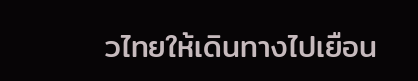วไทยให้เดินทางไปเยือน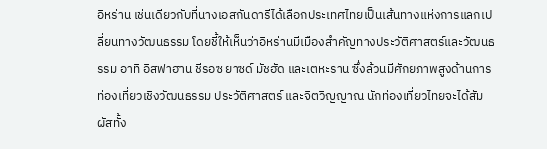อิหร่าน เช่นเดียวกับที่นางเอสกันดารีได้เลือกประเทศไทยเป็นเส้นทางแห่งการแลกเปลี่ยนทางวัฒนธรรม โดยชี้ให้เห็นว่าอิหร่านมีเมืองสำคัญทางประวัติศาสตร์และวัฒนธรรม อาทิ อิสฟาฮาน ชีรอซ ยาซด์ มัชฮัด และเตหะราน ซึ่งล้วนมีศักยภาพสูงด้านการท่องเที่ยวเชิงวัฒนธรรม ประวัติศาสตร์ และจิตวิญญาณ นักท่องเที่ยวไทยจะได้สัมผัสทั้ง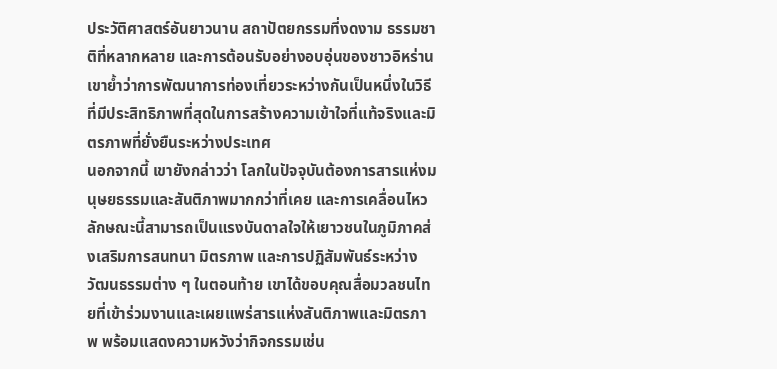ประวัติศาสตร์อันยาวนาน สถาปัตยกรรมที่งดงาม ธรรมชาติที่หลากหลาย และการต้อนรับอย่างอบอุ่นของชาวอิหร่าน เขาย้ำว่าการพัฒนาการท่องเที่ยวระหว่างกันเป็นหนึ่งในวิธีที่มีประสิทธิภาพที่สุดในการสร้างความเข้าใจที่แท้จริงและมิตรภาพที่ยั่งยืนระหว่างประเทศ
นอกจากนี้ เขายังกล่าวว่า โลกในปัจจุบันต้องการสารแห่งมนุษยธรรมและสันติภาพมากกว่าที่เคย และการเคลื่อนไหวลักษณะนี้สามารถเป็นแรงบันดาลใจให้เยาวชนในภูมิภาคส่งเสริมการสนทนา มิตรภาพ และการปฏิสัมพันธ์ระหว่างวัฒนธรรมต่าง ๆ ในตอนท้าย เขาได้ขอบคุณสื่อมวลชนไทยที่เข้าร่วมงานและเผยแพร่สารแห่งสันติภาพและมิตรภาพ พร้อมแสดงความหวังว่ากิจกรรมเช่น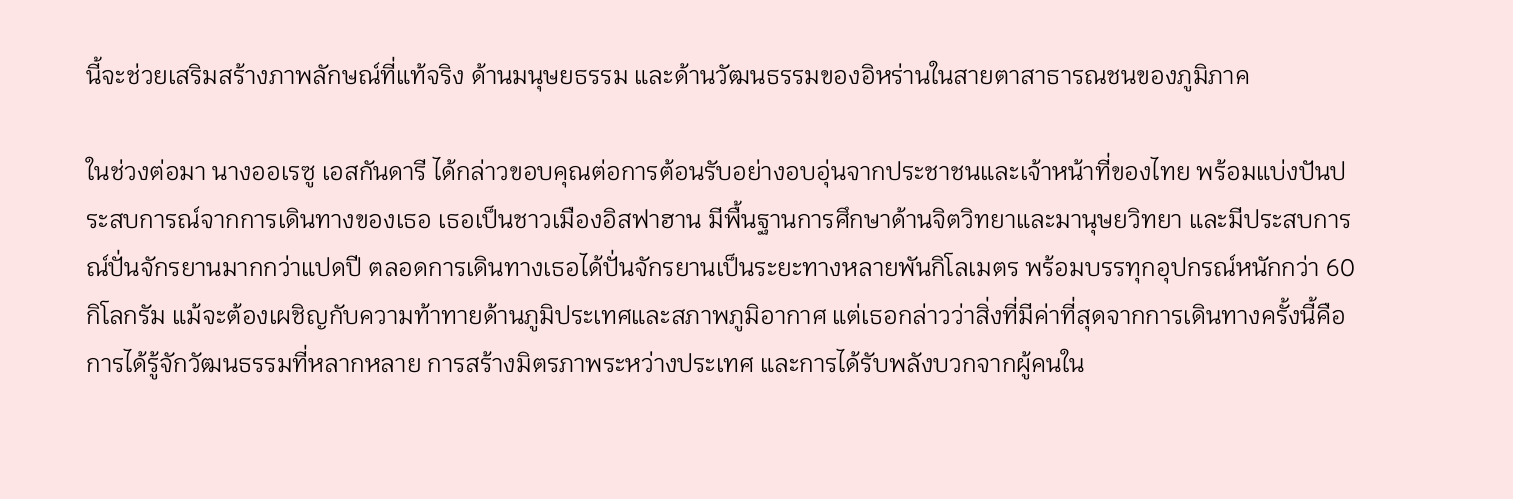นี้จะช่วยเสริมสร้างภาพลักษณ์ที่แท้จริง ด้านมนุษยธรรม และด้านวัฒนธรรมของอิหร่านในสายตาสาธารณชนของภูมิภาค

ในช่วงต่อมา นางออเรซู เอสกันดารี ได้กล่าวขอบคุณต่อการต้อนรับอย่างอบอุ่นจากประชาชนและเจ้าหน้าที่ของไทย พร้อมแบ่งปันประสบการณ์จากการเดินทางของเธอ เธอเป็นชาวเมืองอิสฟาฮาน มีพื้นฐานการศึกษาด้านจิตวิทยาและมานุษยวิทยา และมีประสบการณ์ปั่นจักรยานมากกว่าแปดปี ตลอดการเดินทางเธอได้ปั่นจักรยานเป็นระยะทางหลายพันกิโลเมตร พร้อมบรรทุกอุปกรณ์หนักกว่า 60 กิโลกรัม แม้จะต้องเผชิญกับความท้าทายด้านภูมิประเทศและสภาพภูมิอากาศ แต่เธอกล่าวว่าสิ่งที่มีค่าที่สุดจากการเดินทางครั้งนี้คือการได้รู้จักวัฒนธรรมที่หลากหลาย การสร้างมิตรภาพระหว่างประเทศ และการได้รับพลังบวกจากผู้คนใน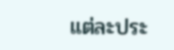แต่ละประ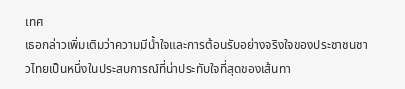เทศ
เธอกล่าวเพิ่มเติมว่าความมีน้ำใจและการต้อนรับอย่างจริงใจของประชาชนชาวไทยเป็นหนึ่งในประสบการณ์ที่น่าประทับใจที่สุดของเส้นทา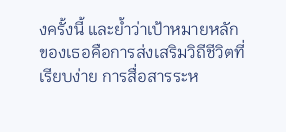งครั้งนี้ และย้ำว่าเป้าหมายหลักของเธอคือการส่งเสริมวิถีชีวิตที่เรียบง่าย การสื่อสารระห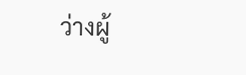ว่างผู้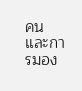คน และการมอง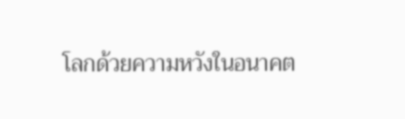โลกด้วยความหวังในอนาคต